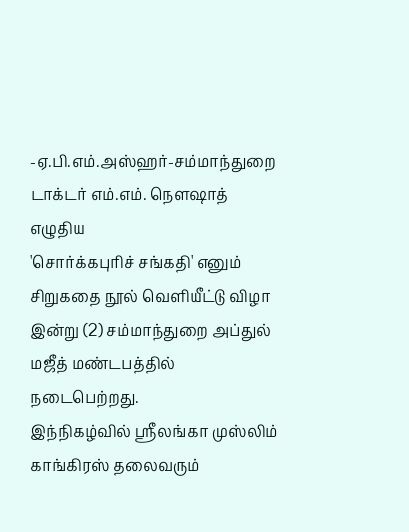-ஏ.பி.எம்.அஸ்ஹர்-சம்மாந்துறை டாக்டர் எம்.எம். நெளஷாத் எழுதிய
'சொர்க்கபுரிச் சங்கதி' எனும் சிறுகதை நூல் வெளியீட்டு விழா இன்று (2) சம்மாந்துறை அப்துல் மஜீத் மண்டபத்தில் நடைபெற்றது.
இந்நிகழ்வில் ஸ்ரீலங்கா முஸ்லிம் காங்கிரஸ் தலைவரும்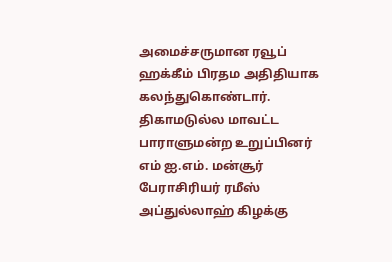அமைச்சருமான ரவூப் ஹக்கீம் பிரதம அதிதியாக கலந்துகொண்டார்.
திகாமடுல்ல மாவட்ட பாராளுமன்ற உறுப்பினர் எம் ஐ.எம். மன்சூர் பேராசிரியர் ரமீஸ் அப்துல்லாஹ் கிழக்கு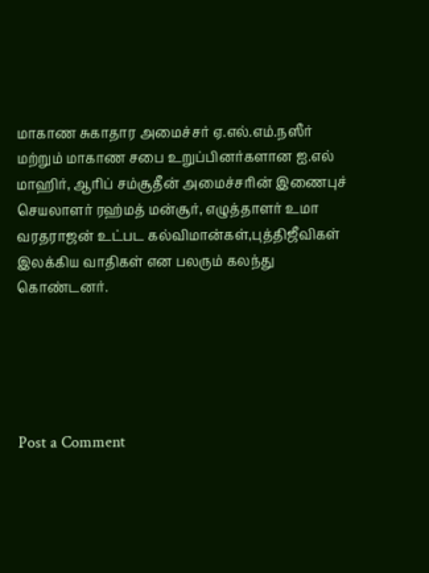மாகாண சுகாதார அமைச்சர் ஏ.எல்.எம்.நஸீர் மற்றும் மாகாண சபை உறுப்பினர்களான ஐ.எல் மாஹிர், ஆரிப் சம்சூதீன் அமைச்சரின் இணைபுச் செயலாளர் ரஹ்மத் மன்சூர், எழுத்தாளர் உமா வரதராஜன் உட்பட கல்விமான்கள்,புத்திஜீவிகள் இலக்கிய வாதிகள் என பலரும் கலந்து கொண்டனர்.





Post a Comment